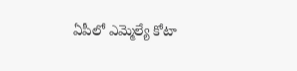ఏపీలో ఎమ్మెల్యే కోటా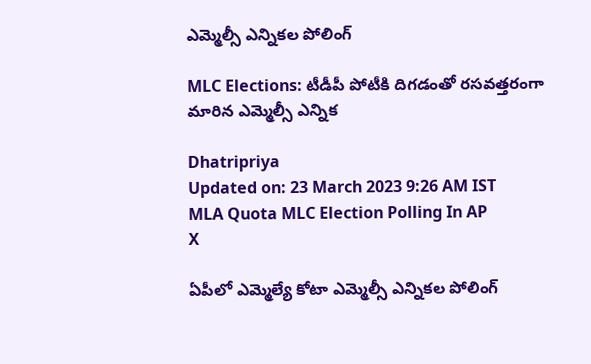ఎమ్మెల్సీ ఎన్నికల పోలింగ్

MLC Elections: టీడీపీ పోటీకి దిగడంతో రసవత్తరంగా మారిన ఎమ్మెల్సీ ఎన్నిక

Dhatripriya
Updated on: 23 March 2023 9:26 AM IST
MLA Quota MLC Election Polling In AP
X

ఏపీలో ఎమ్మెల్యే కోటా ఎమ్మెల్సీ ఎన్నికల పోలింగ్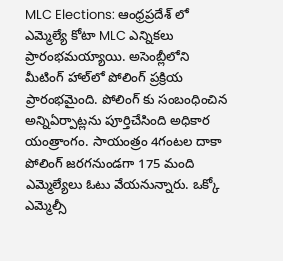MLC Elections: ఆంధ్రప్రదేశ్ లో ఎమ్మెల్యే కోటా MLC ఎన్నికలు ప్రారంభమయ్యాయి. అసెంబ్లీలోని మీటింగ్ హాల్‌లో పోలింగ్ ప్రక్రియ ప్రారంభమైంది. పోలింగ్ కు సంబంధించిన అన్నిఏర్పాట్లను పూర్తిచేసింది అధికార యంత్రాంగం. సాయంత్రం 4గంటల దాకా పోలింగ్ జరగనుండగా 175 మంది ఎమ్మెల్యేలు ఓటు వేయనున్నారు. ఒక్కో ఎమ్మెల్సీ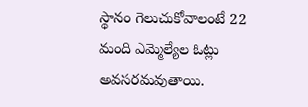స్థానం గెలుచుకోవాలంటే 22 మంది ఎమ్మెల్యేల ఓట్లు అవసరమవుతాయి.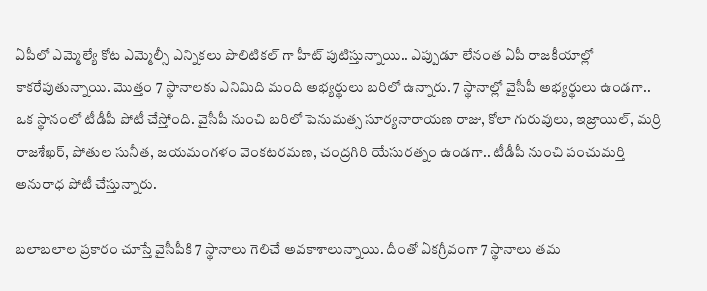ఏపీలో ఎమ్మెల్యే కోట ఎమ్మెల్సీ ఎన్నికలు పొలిటికల్ గా హీట్ పుటిస్తున్నాయి.. ఎప్పుడూ లేనంత ఏపీ రాజకీయాల్లో కాకరేపుతున్నాయి. మొత్తం 7 స్థానాలకు ఎనిమిది మంది అభ్యర్థులు బరిలో ఉన్నారు. 7 స్థానాల్లో వైసీపీ అభ్యర్థులు ఉండగా.. ఒక స్థానంలో టీడీపీ పోటీ చేస్తోంది. వైసీపీ నుంచి బరిలో పెనుమత్స సూర్యనారాయణ రాజు, కోలా గురువులు, ఇజ్రాయిల్, మర్రి రాజశేఖర్, పోతుల సునీత, జయమంగళం వెంకటరమణ, చంద్రగిరి యేసురత్నం ఉండగా.. టీడీపీ నుంచి పంచుమర్తి అనురాధ పోటీ చేస్తున్నారు.

బలాబలాల ప్రకారం చూస్తే వైసీపీకి 7 స్థానాలు గెలిచే అవకాశాలున్నాయి. దీంతో ఏకగ్రీవంగా 7 స్థానాలు తమ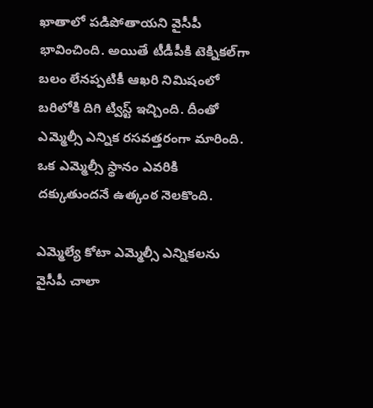ఖాతాలో పడిపోతాయని వైసీపీ భావించింది. అయితే టీడీపీకి టెక్నికల్‌గా బలం లేనప్పటికీ ఆఖరి నిమిషంలో బరిలోకి దిగి ట్విస్ట్ ఇచ్చింది. దీంతో ఎమ్మెల్సీ ఎన్నిక రసవత్తరంగా మారింది. ఒక ఎమ్మెల్సీ స్థానం ఎవరికి దక్కుతుందనే ఉత్కంఠ నెలకొంది.

ఎమ్మెల్యే కోటా ఎమ్మెల్సీ ఎన్నికలను వైసీపీ చాలా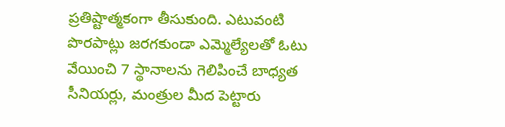ప్రతిష్టాత్మకంగా తీసుకుంది. ఎటువంటి పొరపాట్లు జరగకుండా ఎమ్మెల్యేలతో ఓటు వేయించి 7 స్థానాలను గెలిపించే బాధ్యత సీనియర్లు, మంత్రుల మీద పెట్టారు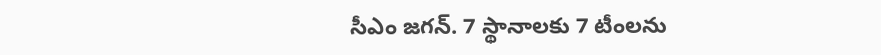సీఎం జగన్. 7 స్థానాలకు 7 టీంలను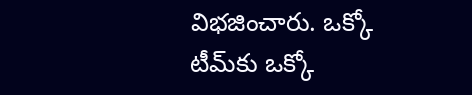విభజించారు. ఒక్కో టీమ్‌కు ఒక్కో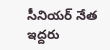సీనియర్ నేత ఇద్దరు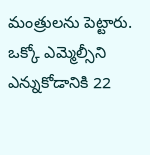మంత్రులను పెట్టారు. ఒక్కో ఎమ్మెల్సీని ఎన్నుకోడానికి 22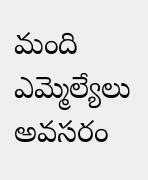మంది ఎమ్మెల్యేలు అవసరం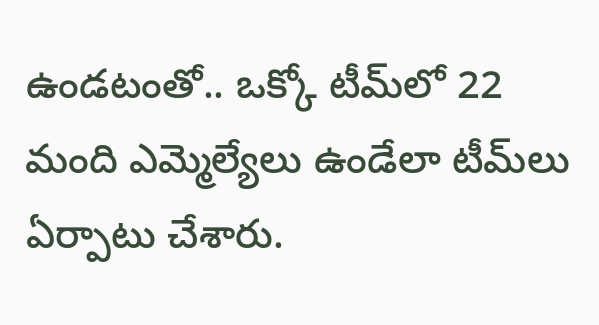ఉండటంతో.. ఒక్కో టీమ్‌లో 22 మంది ఎమ్మెల్యేలు ఉండేలా టీమ్‌లు ఏర్పాటు చేశారు.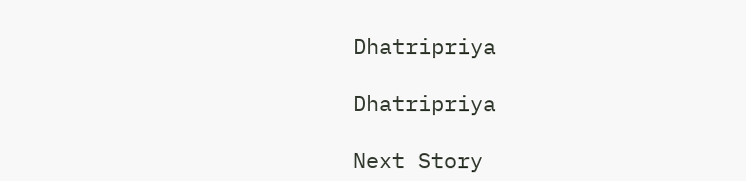Dhatripriya

Dhatripriya

Next Story